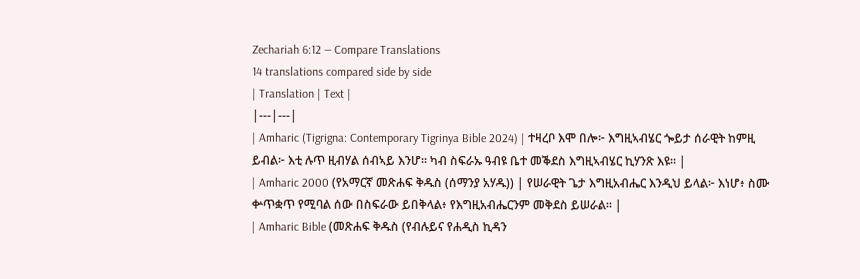Zechariah 6:12 — Compare Translations
14 translations compared side by side
| Translation | Text |
|---|---|
| Amharic (Tigrigna: Contemporary Tigrinya Bible 2024) | ተዛረቦ እሞ በሎ፦ እግዚኣብሄር ጐይታ ሰራዊት ከምዚ ይብል፦ እቲ ሉጥ ዚብሃል ሰብኣይ እንሆ። ካብ ስፍራኡ ዓብዩ ቤተ መቕደስ እግዚኣብሄር ኪሃንጽ እዩ። |
| Amharic 2000 (የአማርኛ መጽሐፍ ቅዱስ (ሰማንያ አሃዱ)) | የሠራዊት ጌታ እግዚአብሔር እንዲህ ይላል፦ እነሆ፥ ስሙ ቍጥቋጥ የሚባል ሰው በስፍራው ይበቅላል፥ የእግዚአብሔርንም መቅደስ ይሠራል። |
| Amharic Bible (መጽሐፍ ቅዱስ (የብሉይና የሐዲስ ኪዳን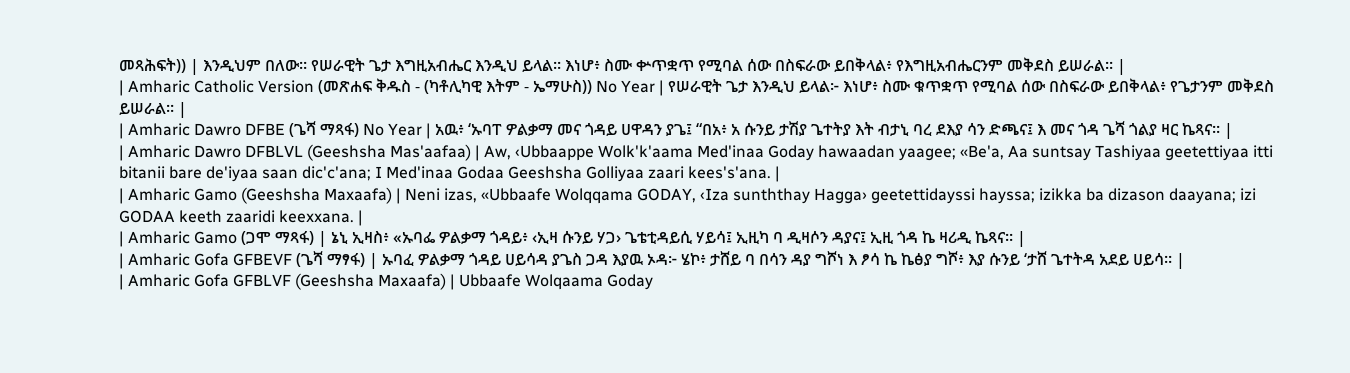መጻሕፍት)) | እንዲህም በለው። የሠራዊት ጌታ እግዚአብሔር እንዲህ ይላል። እነሆ፥ ስሙ ቍጥቋጥ የሚባል ሰው በስፍራው ይበቅላል፥ የእግዚአብሔርንም መቅደስ ይሠራል። |
| Amharic Catholic Version (መጽሐፍ ቅዱስ - (ካቶሊካዊ እትም - ኤማሁስ)) No Year | የሠራዊት ጌታ እንዲህ ይላል፦ እነሆ፥ ስሙ ቁጥቋጥ የሚባል ሰው በስፍራው ይበቅላል፥ የጌታንም መቅደስ ይሠራል። |
| Amharic Dawro DFBE (ጌሻ ማጻፋ) No Year | አዉ፥ ‘ኡባፐ ዎልቃማ መና ጎዳይ ሀዋዳን ያጌ፤ “በአ፥ አ ሱንይ ታሽያ ጌተትያ እት ብታኒ ባረ ደእያ ሳን ድጫና፤ እ መና ጎዳ ጌሻ ጎልያ ዛር ኬጻና። |
| Amharic Dawro DFBLVL (Geeshsha Mas'aafaa) | Aw, ‹Ubbaappe Wolk'k'aama Med'inaa Goday hawaadan yaagee; «Be'a, Aa suntsay Tashiyaa geetettiyaa itti bitanii bare de'iyaa saan dic'c'ana; I Med'inaa Godaa Geeshsha Golliyaa zaari kees's'ana. |
| Amharic Gamo (Geeshsha Maxaafa) | Neni izas, «Ubbaafe Wolqqama GODAY, ‹Iza sunththay Hagga› geetettidayssi hayssa; izikka ba dizason daayana; izi GODAA keeth zaaridi keexxana. |
| Amharic Gamo (ጋሞ ማጻፋ) | ኔኒ ኢዛስ፥ «ኡባፌ ዎልቃማ ጎዳይ፥ ‹ኢዛ ሱንይ ሃጋ› ጌቴቲዳይሲ ሃይሳ፤ ኢዚካ ባ ዲዛሶን ዳያና፤ ኢዚ ጎዳ ኬ ዛሪዲ ኬጻና። |
| Amharic Gofa GFBEVF (ጌሻ ማፃፋ) | ኡባፈ ዎልቃማ ጎዳይ ሀይሳዳ ያጌስ ጋዳ እያዉ ኦዳ፦ ሄኮ፥ ታሸይ ባ በሳን ዳያ ግሾነ እ ፆሳ ኬ ኬፅያ ግሾ፥ እያ ሱንይ ‘ታሸ ጌተትዳ አደይ ሀይሳ። |
| Amharic Gofa GFBLVF (Geeshsha Maxaafa) | Ubbaafe Wolqaama Goday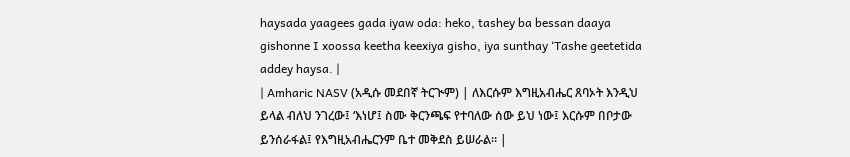haysada yaagees gada iyaw oda: heko, tashey ba bessan daaya gishonne I xoossa keetha keexiya gisho, iya sunthay ‘Tashe geetetida addey haysa. |
| Amharic NASV (አዲሱ መደበኛ ትርጒም) | ለእርሱም እግዚአብሔር ጸባኦት እንዲህ ይላል ብለህ ንገረው፤ ‘እነሆ፤ ስሙ ቅርንጫፍ የተባለው ሰው ይህ ነው፤ እርሱም በቦታው ይንሰራፋል፤ የእግዚአብሔርንም ቤተ መቅደስ ይሠራል። |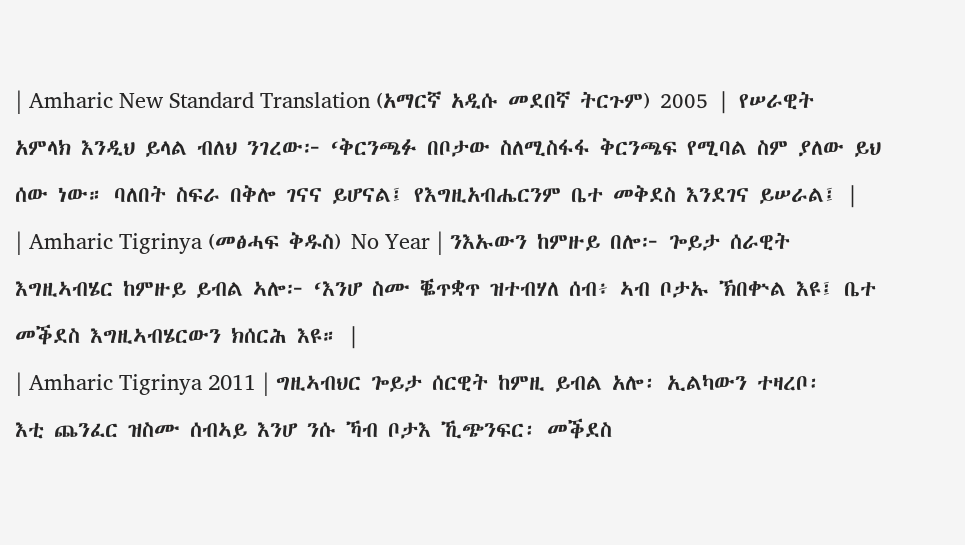| Amharic New Standard Translation (አማርኛ አዲሱ መደበኛ ትርጉም) 2005 | የሠራዊት አምላክ እንዲህ ይላል ብለህ ንገረው፦ ‘ቅርንጫፉ በቦታው ስለሚስፋፋ ቅርንጫፍ የሚባል ስም ያለው ይህ ሰው ነው። ባለበት ስፍራ በቅሎ ገናና ይሆናል፤ የእግዚአብሔርንም ቤተ መቅደስ እንደገና ይሠራል፤ |
| Amharic Tigrinya (መፅሓፍ ቅዱስ) No Year | ንእኡውን ከምዙይ በሎ፦ ጐይታ ሰራዊት እግዚኣብሄር ከምዙይ ይብል ኣሎ፦ ‘እንሆ ስሙ ቘጥቋጥ ዝተብሃለ ሰብ፥ ኣብ ቦታኡ ኽበቍል እዩ፤ ቤተ መቕደስ እግዚኣብሄርውን ክሰርሕ እዩ። |
| Amharic Tigrinya 2011 | ግዚኣብህር ጐይታ ሰርዊት ከምዚ ይብል አሎ፡ ኢልካውን ተዛረቦ፡ እቲ ጨንፈር ዝስሙ ሰብኣይ እንሆ ንሱ ኻብ ቦታእ ኺጭንፍር፡ መቕደስ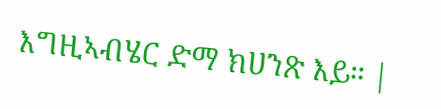እግዚኣብሄር ድማ ክሀንጽ እይ። |